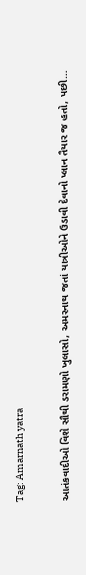Tag: Amarnath yatra

આતંકવાદીઓ વિશે સૌથી ડરામણો ખુલાસો, અમરનાથ જતાં યાત્રીઓને ઉડાવી દેવાનો પ્લાન તૈયાર જ હતો, પછી…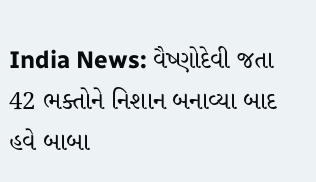India News: વૈષ્ણોદેવી જતા 42 ભક્તોને નિશાન બનાવ્યા બાદ હવે બાબા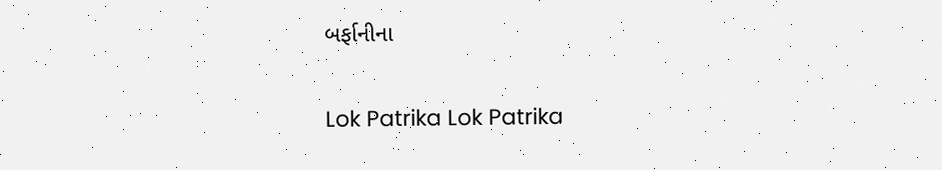બર્ફાનીના

Lok Patrika Lok Patrika